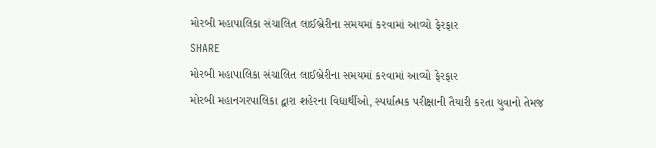મોરબી મહાપાલિકા સંચાલિત લાઈબ્રેરીના સમયમાં કરવામાં આવ્યો ફેરફાર
SHARE
મોરબી મહાપાલિકા સંચાલિત લાઈબ્રેરીના સમયમાં કરવામાં આવ્યો ફેરફાર
મોરબી મહાનગરપાલિકા દ્વારા શહેરના વિદ્યાર્થીઓ, સ્પર્ધાત્મક પરીક્ષાની તૈયારી કરતા યુવાનો તેમજ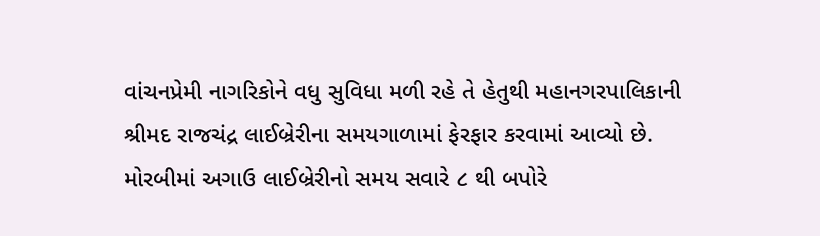વાંચનપ્રેમી નાગરિકોને વધુ સુવિધા મળી રહે તે હેતુથી મહાનગરપાલિકાની શ્રીમદ રાજચંદ્ર લાઈબ્રેરીના સમયગાળામાં ફેરફાર કરવામાં આવ્યો છે.
મોરબીમાં અગાઉ લાઈબ્રેરીનો સમય સવારે ૮ થી બપોરે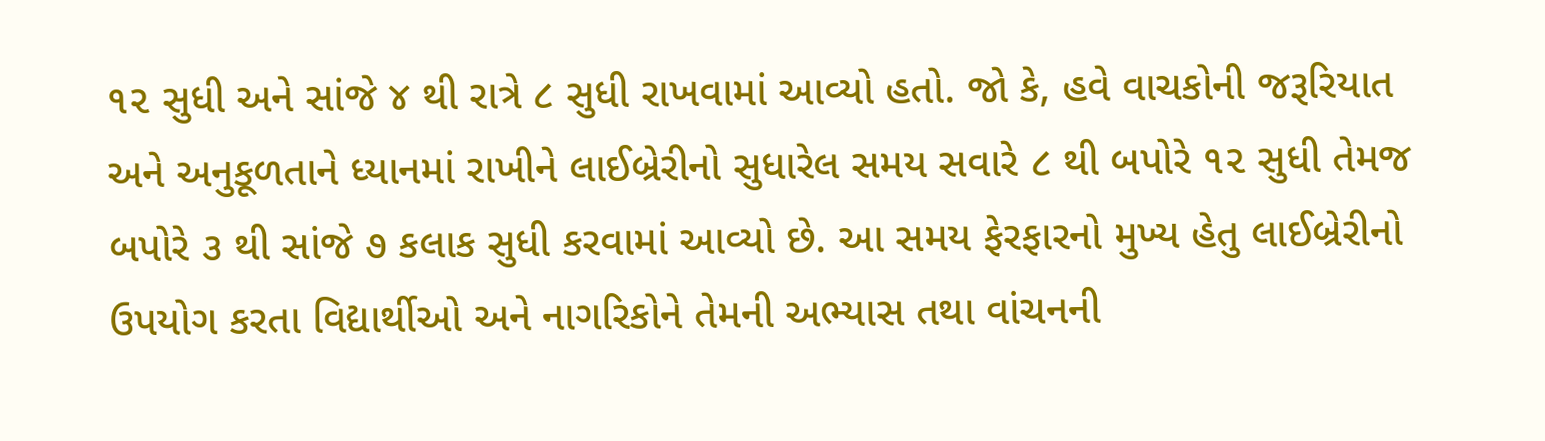૧૨ સુધી અને સાંજે ૪ થી રાત્રે ૮ સુધી રાખવામાં આવ્યો હતો. જો કે, હવે વાચકોની જરૂરિયાત અને અનુકૂળતાને ધ્યાનમાં રાખીને લાઈબ્રેરીનો સુધારેલ સમય સવારે ૮ થી બપોરે ૧૨ સુધી તેમજ બપોરે ૩ થી સાંજે ૭ કલાક સુધી કરવામાં આવ્યો છે. આ સમય ફેરફારનો મુખ્ય હેતુ લાઈબ્રેરીનો ઉપયોગ કરતા વિદ્યાર્થીઓ અને નાગરિકોને તેમની અભ્યાસ તથા વાંચનની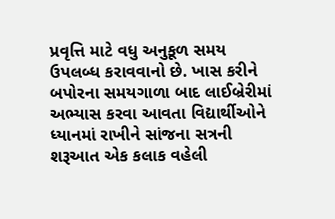પ્રવૃત્તિ માટે વધુ અનુકૂળ સમય ઉપલબ્ધ કરાવવાનો છે. ખાસ કરીને બપોરના સમયગાળા બાદ લાઈબ્રેરીમાં અભ્યાસ કરવા આવતા વિદ્યાર્થીઓને ધ્યાનમાં રાખીને સાંજના સત્રની શરૂઆત એક કલાક વહેલી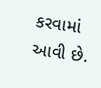કરવામાં આવી છે.